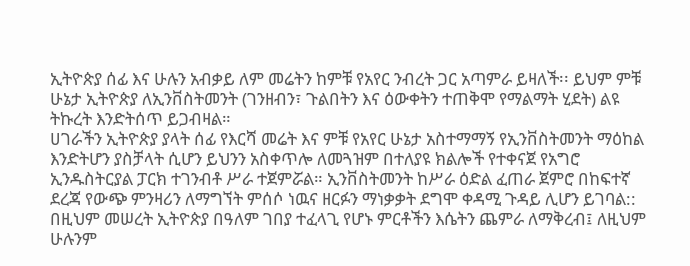ኢትዮጵያ ሰፊ እና ሁሉን አብቃይ ለም መሬትን ከምቹ የአየር ንብረት ጋር አጣምራ ይዛለች፡፡ ይህም ምቹ ሁኔታ ኢትዮጵያ ለኢንቨስትመንት (ገንዘብን፣ ጉልበትን እና ዕውቀትን ተጠቅሞ የማልማት ሂደት) ልዩ ትኩረት እንድትሰጥ ይጋብዛል።
ሀገራችን ኢትዮጵያ ያላት ሰፊ የእርሻ መሬት እና ምቹ የአየር ሁኔታ አስተማማኝ የኢንቨስትመንት ማዕከል እንድትሆን ያስቻላት ሲሆን ይህንን አስቀጥሎ ለመጓዝም በተለያዩ ክልሎች የተቀናጀ የአግሮ ኢንዱስትርያል ፓርክ ተገንብቶ ሥራ ተጀምሯል። ኢንቨስትመንት ከሥራ ዕድል ፈጠራ ጀምሮ በከፍተኛ ደረጃ የውጭ ምንዛሪን ለማግኘት ምሰሶ ነዉና ዘርፉን ማነቃቃት ደግሞ ቀዳሚ ጉዳይ ሊሆን ይገባል:: በዚህም መሠረት ኢትዮጵያ በዓለም ገበያ ተፈላጊ የሆኑ ምርቶችን እሴትን ጨምራ ለማቅረብ፤ ለዚህም ሁሉንም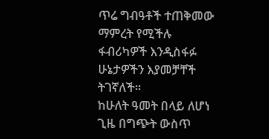ጥሬ ግብዓቶች ተጠቅመው ማምረት የሚችሉ ፋብሪካዎች እንዲስፋፉ ሁኔታዎችን እያመቻቸች ትገኛለች፡፡
ከሁለት ዓመት በላይ ለሆነ ጊዜ በግጭት ውስጥ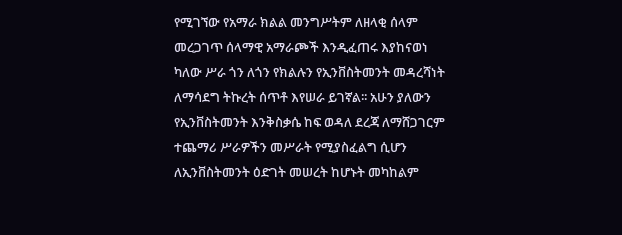የሚገኘው የአማራ ክልል መንግሥትም ለዘላቂ ሰላም መረጋገጥ ሰላማዊ አማራጮች እንዲፈጠሩ እያከናወነ ካለው ሥራ ጎን ለጎን የክልሉን የኢንቨስትመንት መዳረሻነት ለማሳደግ ትኩረት ሰጥቶ እየሠራ ይገኛል፡፡ አሁን ያለውን የኢንቨስትመንት እንቅስቃሴ ከፍ ወዳለ ደረጃ ለማሸጋገርም ተጨማሪ ሥራዎችን መሥራት የሚያስፈልግ ሲሆን ለኢንቨስትመንት ዕድገት መሠረት ከሆኑት መካከልም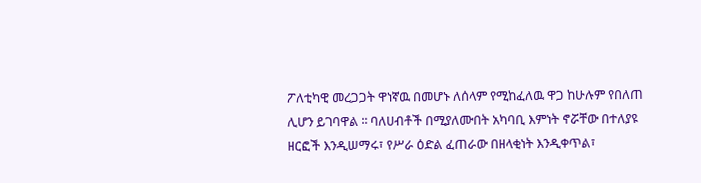ፖለቲካዊ መረጋጋት ዋነኛዉ በመሆኑ ለሰላም የሚከፈለዉ ዋጋ ከሁሉም የበለጠ ሊሆን ይገባዋል ፡፡ ባለሀብቶች በሚያለሙበት አካባቢ እምነት ኖሯቸው በተለያዩ ዘርፎች እንዲሠማሩ፣ የሥራ ዕድል ፈጠራው በዘላቂነት እንዲቀጥል፣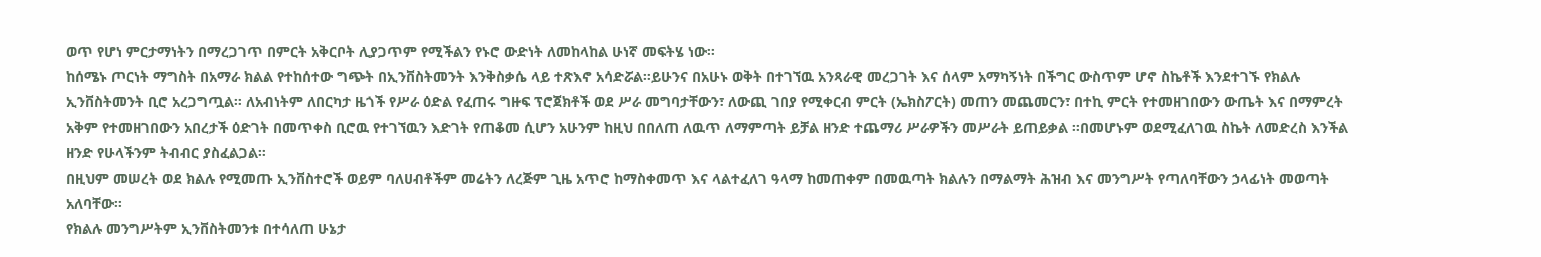ወጥ የሆነ ምርታማነትን በማረጋገጥ በምርት አቅርቦት ሊያጋጥም የሚችልን የኑሮ ውድነት ለመከላከል ሁነኛ መፍትሄ ነው፡፡
ከሰሜኑ ጦርነት ማግስት በአማራ ክልል የተከሰተው ግጭት በኢንቨስትመንት እንቅስቃሴ ላይ ተጽእኖ አሳድሯል።ይሁንና በአሁኑ ወቅት በተገኘዉ አንጻራዊ መረጋገት እና ሰላም አማካኝነት በችግር ውስጥም ሆኖ ስኬቶች እንደተገኙ የክልሉ ኢንቨስትመንት ቢሮ አረጋግጧል። ለአብነትም ለበርካታ ዜጎች የሥራ ዕድል የፈጠሩ ግዙፍ ፕሮጀክቶች ወደ ሥራ መግባታቸውን፣ ለውጪ ገበያ የሚቀርብ ምርት (ኤክስፖርት) መጠን መጨመርን፣ በተኪ ምርት የተመዘገበውን ውጤት እና በማምረት አቅም የተመዘገበውን አበረታች ዕድገት በመጥቀስ ቢሮዉ የተገኘዉን እድገት የጠቆመ ሲሆን አሁንም ከዚህ በበለጠ ለዉጥ ለማምጣት ይቻል ዘንድ ተጨማሪ ሥራዎችን መሥራት ይጠይቃል ፡፡በመሆኑም ወደሚፈለገዉ ስኬት ለመድረስ እንችል ዘንድ የሁላችንም ትብብር ያስፈልጋል።
በዚህም መሠረት ወደ ክልሉ የሚመጡ ኢንቨስተሮች ወይም ባለሀብቶችም መሬትን ለረጅም ጊዜ አጥሮ ከማስቀመጥ እና ላልተፈለገ ዓላማ ከመጠቀም በመዉጣት ክልሉን በማልማት ሕዝብ እና መንግሥት የጣለባቸውን ኃላፊነት መወጣት አለባቸው፡፡
የክልሉ መንግሥትም ኢንቨስትመንቱ በተሳለጠ ሁኔታ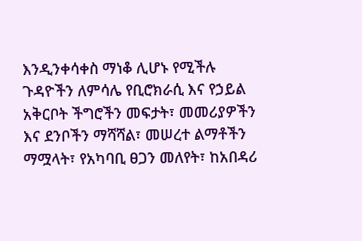እንዲንቀሳቀስ ማነቆ ሊሆኑ የሚችሉ ጉዳዮችን ለምሳሌ የቢሮክራሲ እና የኃይል አቅርቦት ችግሮችን መፍታት፣ መመሪያዎችን እና ደንቦችን ማሻሻል፣ መሠረተ ልማቶችን ማሟላት፣ የአካባቢ ፀጋን መለየት፣ ከአበዳሪ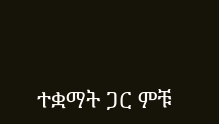ተቋማት ጋር ምቹ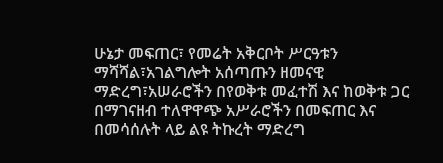ሁኔታ መፍጠር፣ የመሬት አቅርቦት ሥርዓቱን ማሻሻል፣አገልግሎት አሰጣጡን ዘመናዊ ማድረግ፣አሠራሮችን በየወቅቱ መፈተሽ እና ከወቅቱ ጋር በማገናዘብ ተለዋዋጭ አሥራሮችን በመፍጠር እና በመሳሰሉት ላይ ልዩ ትኩረት ማድረግ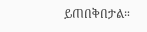ይጠበቅበታል።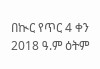በኲር የጥር 4 ቀን 2018 ዓ.ም ዕትም